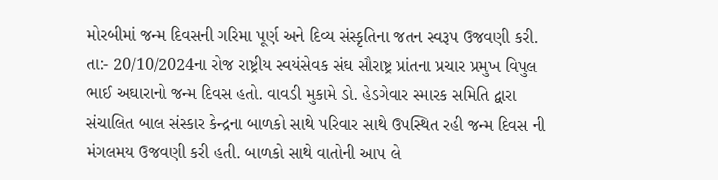મોરબીમાં જન્મ દિવસની ગરિમા પૂર્ણ અને દિવ્ય સંસ્કૃતિના જતન સ્વરૂપ ઉજવણી કરી. તા:- 20/10/2024ના રોજ રાષ્ટ્રીય સ્વયંસેવક સંઘ સૌરાષ્ટ્ર પ્રાંતના પ્રચાર પ્રમુખ વિપુલ ભાઈ અઘારાનો જન્મ દિવસ હતો. વાવડી મુકામે ડો. હેડગેવાર સ્મારક સમિતિ દ્વારા સંચાલિત બાલ સંસ્કાર કેન્દ્રના બાળકો સાથે પરિવાર સાથે ઉપસ્થિત રહી જન્મ દિવસ ની મંગલમય ઉજવણી કરી હતી. બાળકો સાથે વાતોની આપ લે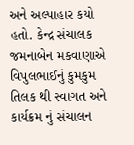અને અલ્પાહાર કયો હતો. કેન્દ્ર સંચાલક જમનાબેન મકવાણાએ વિપુલભાઈનું કુમકુમ તિલક થી સ્વાગત અને કાર્યક્રમ નું સંચાલન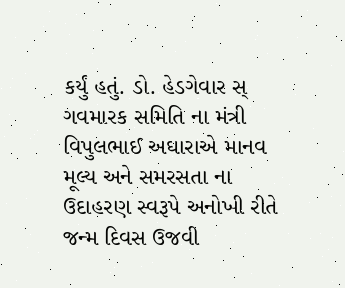કર્યું હતું. ડો. હેડગેવાર સ્ ગવમારક સમિતિ ના મંત્રી વિપુલભાઈ અઘારાએ માનવ મૂલ્ય અને સમરસતા ના ઉદાહરણ સ્વરૂપે અનોખી રીતે જન્મ દિવસ ઉજવી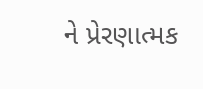ને પ્રેરણાત્મક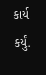કાર્ય કર્યું.